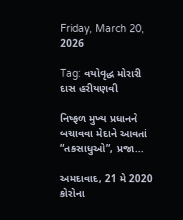Friday, March 20, 2026

Tag: વયોવૃદ્ધ મોરારી દાસ હરીયણવી

નિષ્ફળ મુખ્ય પ્રધાનને બચાવવા મેદાને આવતાં “તકસાધુઓ”, પ્રજા...

અમદાવાદ, 21 મે 2020 કોરોના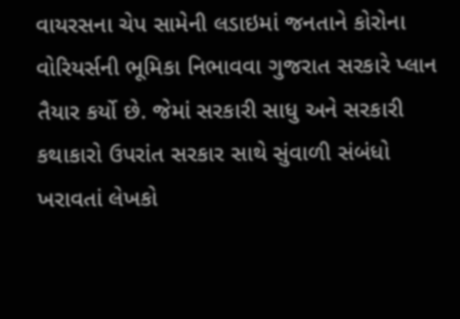વાયરસના ચેપ સામેની લડાઇમાં જનતાને કોરોના વોરિયર્સની ભૂમિકા નિભાવવા ગુજરાત સરકારે પ્લાન તૈયાર કર્યો છે. જેમાં સરકારી સાધુ અને સરકારી કથાકારો ઉપરાંત સરકાર સાથે સુંવાળી સંબંધો ખરાવતાં લેખકો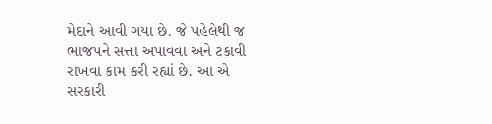મેદાને આવી ગયા છે. જે પહેલેથી જ ભાજપને સત્તા અપાવવા અને ટકાવી રાખવા કામ કરી રહ્યાં છે. આ એ સરકારી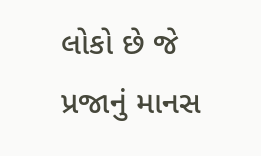લોકો છે જે પ્રજાનું માનસ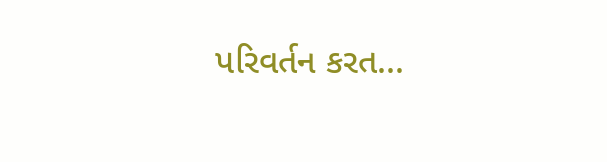પરિવર્તન કરત...